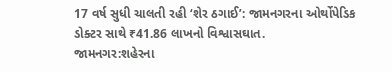17 વર્ષ સુધી ચાલતી રહી ‘શેર ઠગાઈ’: જામનગરના ઓર્થોપેડિક ડોક્ટર સાથે ₹41.86 લાખનો વિશ્વાસઘાત.
જામનગર:શહેરના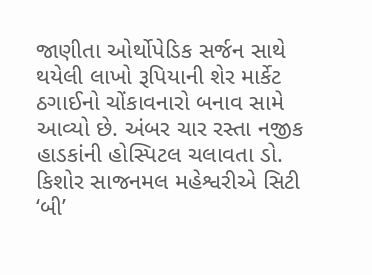જાણીતા ઓર્થોપેડિક સર્જન સાથે થયેલી લાખો રૂપિયાની શેર માર્કેટ ઠગાઈનો ચોંકાવનારો બનાવ સામે આવ્યો છે. અંબર ચાર રસ્તા નજીક હાડકાંની હોસ્પિટલ ચલાવતા ડો. કિશોર સાજનમલ મહેશ્વરીએ સિટી ‘બી’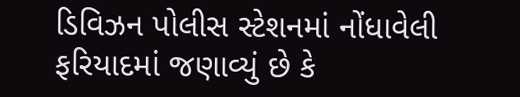ડિવિઝન પોલીસ સ્ટેશનમાં નોંધાવેલી ફરિયાદમાં જણાવ્યું છે કે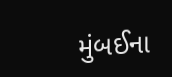મુંબઈના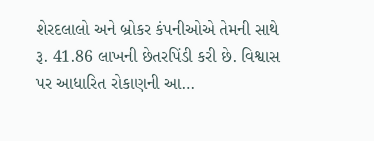શેરદલાલો અને બ્રોકર કંપનીઓએ તેમની સાથે રૂ. 41.86 લાખની છેતરપિંડી કરી છે. વિશ્વાસ પર આધારિત રોકાણની આ…